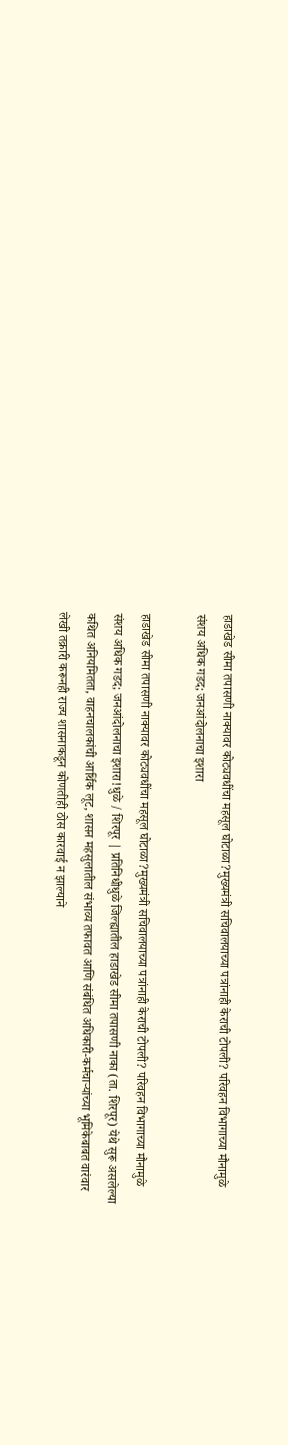हाडाखेड सीमा तपासणी नाक्यावर कोट्यवधींचा महसूल घोटाळा?मुख्यमंत्री सचिवालयाच्या पत्रांनाही केराची टोपली? परिवहन विभागाच्या मौनामुळे संशय अधिक गडद; जनआंदोलनाचा इशारा

हाडाखेड सीमा तपासणी नाक्यावर कोट्यवधींचा महसूल घोटाळा?मुख्यमंत्री सचिवालयाच्या पत्रांनाही केराची टोपली? परिवहन विभागाच्या मौनामुळे संशय अधिक गडद; जनआंदोलनाचा इशारा!धुळे / शिरपूर | प्रतिनिधीधुळे जिल्ह्यातील हाडाखेड सीमा तपासणी नाका (ता. शिरपूर) येथे सुरू असलेल्या कथित अनियमितता, वाहनचालकांची आर्थिक लूट, शासन महसुलातील संभाव्य तफावत आणि संबंधित अधिकारी-कर्मचाऱ्यांच्या भूमिकेबाबत वारंवार लेखी तक्रारी करूनही राज्य शासनाकडून कोणतीही ठोस कारवाई न झाल्याने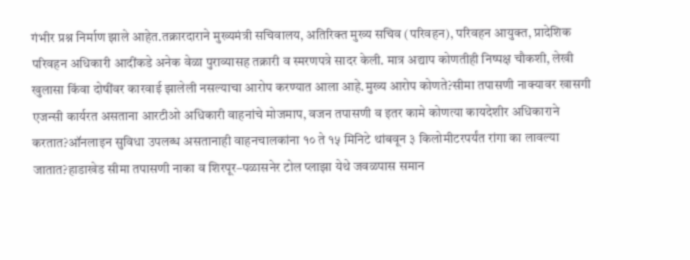गंभीर प्रश्न निर्माण झाले आहेत.तक्रारदाराने मुख्यमंत्री सचिवालय, अतिरिक्त मुख्य सचिव (परिवहन), परिवहन आयुक्त, प्रादेशिक परिवहन अधिकारी आदींकडे अनेक वेळा पुराव्यासह तक्रारी व स्मरणपत्रे सादर केली. मात्र अद्याप कोणतीही निष्पक्ष चौकशी, लेखी खुलासा किंवा दोषींवर कारवाई झालेली नसल्याचा आरोप करण्यात आला आहे.मुख्य आरोप कोणते?सीमा तपासणी नाक्यावर खासगी एजन्सी कार्यरत असताना आरटीओ अधिकारी वाहनांचे मोजमाप, वजन तपासणी व इतर कामे कोणत्या कायदेशीर अधिकाराने करतात?ऑनलाइन सुविधा उपलब्ध असतानाही वाहनचालकांना १० ते १५ मिनिटे थांबवून ३ किलोमीटरपर्यंत रांगा का लावल्या जातात?हाडाखेड सीमा तपासणी नाका व शिरपूर–पळासनेर टोल प्लाझा येथे जवळपास समान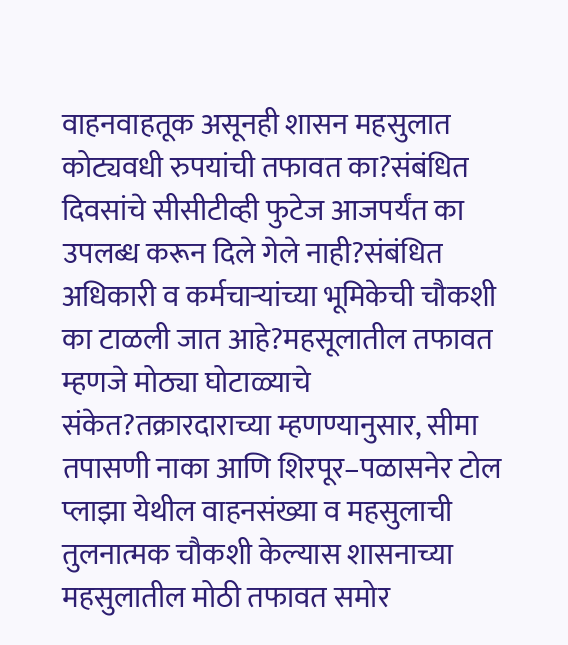वाहनवाहतूक असूनही शासन महसुलात कोट्यवधी रुपयांची तफावत का?संबंधित दिवसांचे सीसीटीव्ही फुटेज आजपर्यंत का उपलब्ध करून दिले गेले नाही?संबंधित अधिकारी व कर्मचाऱ्यांच्या भूमिकेची चौकशी का टाळली जात आहे?महसूलातील तफावत म्हणजे मोठ्या घोटाळ्याचे संकेत?तक्रारदाराच्या म्हणण्यानुसार, सीमा तपासणी नाका आणि शिरपूर–पळासनेर टोल प्लाझा येथील वाहनसंख्या व महसुलाची तुलनात्मक चौकशी केल्यास शासनाच्या महसुलातील मोठी तफावत समोर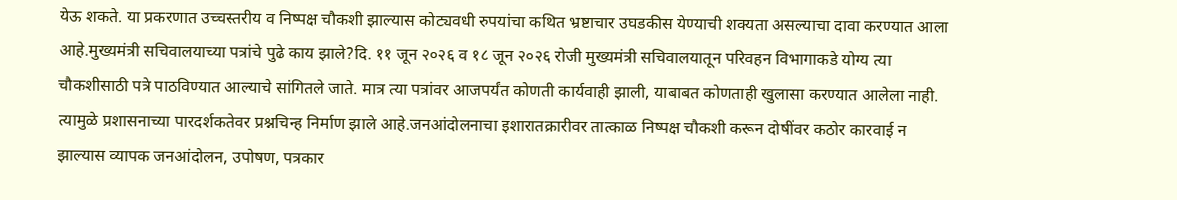येऊ शकते. या प्रकरणात उच्चस्तरीय व निष्पक्ष चौकशी झाल्यास कोट्यवधी रुपयांचा कथित भ्रष्टाचार उघडकीस येण्याची शक्यता असल्याचा दावा करण्यात आला आहे.मुख्यमंत्री सचिवालयाच्या पत्रांचे पुढे काय झाले?दि. ११ जून २०२६ व १८ जून २०२६ रोजी मुख्यमंत्री सचिवालयातून परिवहन विभागाकडे योग्य त्या चौकशीसाठी पत्रे पाठविण्यात आल्याचे सांगितले जाते. मात्र त्या पत्रांवर आजपर्यंत कोणती कार्यवाही झाली, याबाबत कोणताही खुलासा करण्यात आलेला नाही. त्यामुळे प्रशासनाच्या पारदर्शकतेवर प्रश्नचिन्ह निर्माण झाले आहे.जनआंदोलनाचा इशारातक्रारीवर तात्काळ निष्पक्ष चौकशी करून दोषींवर कठोर कारवाई न झाल्यास व्यापक जनआंदोलन, उपोषण, पत्रकार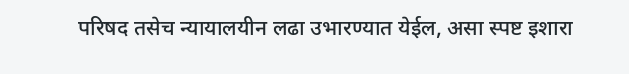परिषद तसेच न्यायालयीन लढा उभारण्यात येईल, असा स्पष्ट इशारा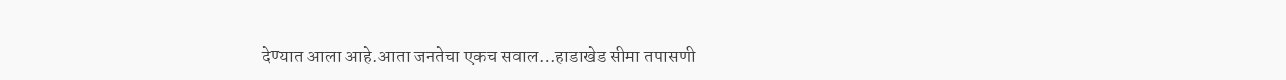देण्यात आला आहे.आता जनतेचा एकच सवाल…हाडाखेड सीमा तपासणी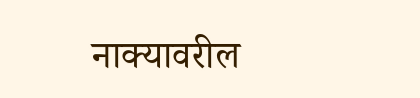नाक्यावरील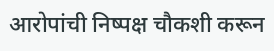आरोपांची निष्पक्ष चौकशी करून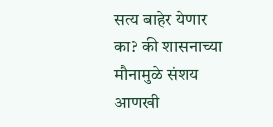सत्य बाहेर येणार का? की शासनाच्या मौनामुळे संशय आणखी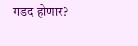गडद होणार?